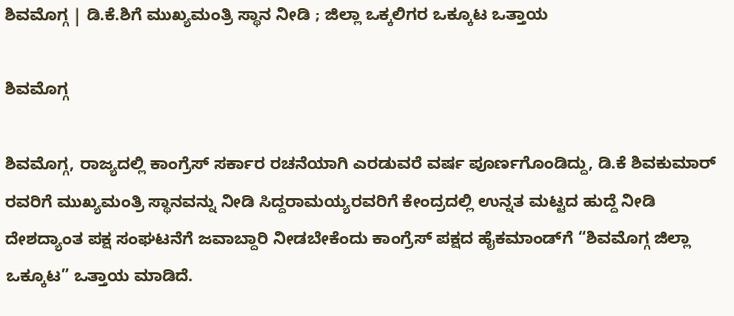ಶಿವಮೊಗ್ಗ | ಡಿ.ಕೆ.ಶಿಗೆ ಮುಖ್ಯಮಂತ್ರಿ ಸ್ಥಾನ ನೀಡಿ ; ಜಿಲ್ಲಾ ಒಕ್ಕಲಿಗರ ಒಕ್ಕೂಟ ಒತ್ತಾಯ

ಶಿವಮೊಗ್ಗ

ಶಿವಮೊಗ್ಗ, ರಾಜ್ಯದಲ್ಲಿ ಕಾಂಗ್ರೆಸ್ ಸರ್ಕಾರ ರಚನೆಯಾಗಿ ಎರಡುವರೆ ವರ್ಷ ಪೂರ್ಣಗೊಂಡಿದ್ದು, ಡಿ.ಕೆ ಶಿವಕುಮಾರ್ ರವರಿಗೆ ಮುಖ್ಯಮಂತ್ರಿ ಸ್ಥಾನವನ್ನು ನೀಡಿ ಸಿದ್ದರಾಮಯ್ಯರವರಿಗೆ ಕೇಂದ್ರದಲ್ಲಿ ಉನ್ನತ ಮಟ್ಟದ ಹುದ್ದೆ ನೀಡಿ ದೇಶದ್ಯಾಂತ ಪಕ್ಷ ಸಂಘಟನೆಗೆ ಜವಾಬ್ದಾರಿ ನೀಡಬೇಕೆಂದು ಕಾಂಗ್ರೆಸ್ ಪಕ್ಷದ ಹೈಕಮಾಂಡ್‌ಗೆ “ಶಿವಮೊಗ್ಗ ಜಿಲ್ಲಾ ಒಕ್ಕೂಟ” ಒತ್ತಾಯ ಮಾಡಿದೆ.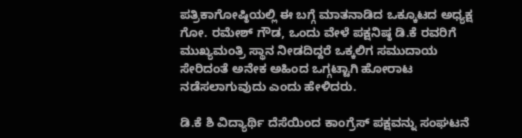ಪತ್ರಿಕಾಗೋಷ್ಠಿಯಲ್ಲಿ ಈ ಬಗ್ಗೆ ಮಾತನಾಡಿದ ಒಕ್ಕೂಟದ ಅಧ್ಯಕ್ಷ ಗೋ. ರಮೇಶ್ ಗೌಡ, ಒಂದು ವೇಳೆ ಪಕ್ಷನಿಷ್ಠ ಡಿ.ಕೆ ರವರಿಗೆ ಮುಖ್ಯಮಂತ್ರಿ ಸ್ಥಾನ ನೀಡದಿದ್ದರೆ ಒಕ್ಕಲಿಗ ಸಮುದಾಯ ಸೇರಿದಂತೆ ಅನೇಕ ಅಹಿಂದ ಒಗ್ಗಟ್ಟಾಗಿ ಹೋರಾಟ ನಡೆಸಲಾಗುವುದು ಎಂದು ಹೇಳಿದರು.

ಡಿ.ಕೆ ಶಿ ವಿದ್ಯಾರ್ಥಿ ದೆಸೆಯಿಂದ ಕಾಂಗ್ರೆಸ್ ಪಕ್ಷವನ್ನು ಸಂಘಟನೆ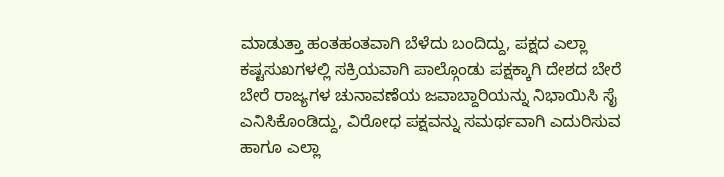ಮಾಡುತ್ತಾ ಹಂತಹಂತವಾಗಿ ಬೆಳೆದು ಬಂದಿದ್ದು, ಪಕ್ಷದ ಎಲ್ಲಾ ಕಷ್ಟಸುಖಗಳಲ್ಲಿ ಸಕ್ರಿಯವಾಗಿ ಪಾಲ್ಗೊಂಡು ಪಕ್ಷಕ್ಕಾಗಿ ದೇಶದ ಬೇರೆ ಬೇರೆ ರಾಜ್ಯಗಳ ಚುನಾವಣೆಯ ಜವಾಬ್ದಾರಿಯನ್ನು ನಿಭಾಯಿಸಿ ಸೈ ಎನಿಸಿಕೊಂಡಿದ್ದು, ವಿರೋಧ ಪಕ್ಷವನ್ನು ಸಮರ್ಥವಾಗಿ ಎದುರಿಸುವ ಹಾಗೂ ಎಲ್ಲಾ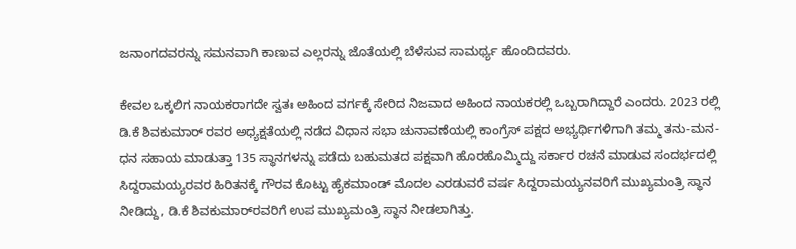ಜನಾಂಗದವರನ್ನು ಸಮನವಾಗಿ ಕಾಣುವ ಎಲ್ಲರನ್ನು ಜೊತೆಯಲ್ಲಿ ಬೆಳೆಸುವ ಸಾಮರ್ಥ್ಯ ಹೊಂದಿದವರು.

ಕೇವಲ ಒಕ್ಕಲಿಗ ನಾಯಕರಾಗದೇ ಸ್ವತಃ ಅಹಿಂದ ವರ್ಗಕ್ಕೆ ಸೇರಿದ ನಿಜವಾದ ಅಹಿಂದ ನಾಯಕರಲ್ಲಿ ಒಬ್ಬರಾಗಿದ್ದಾರೆ ಎಂದರು. 2023 ರಲ್ಲಿ ಡಿ.ಕೆ ಶಿವಕುಮಾರ್ ರವರ ಅಧ್ಯಕ್ಷತೆಯಲ್ಲಿ ನಡೆದ ವಿಧಾನ ಸಭಾ ಚುನಾವಣೆಯಲ್ಲಿ ಕಾಂಗ್ರೆಸ್ ಪಕ್ಷದ ಅಭ್ಯರ್ಥಿಗಳಿಗಾಗಿ ತಮ್ಮ ತನು-ಮನ-ಧನ ಸಹಾಯ ಮಾಡುತ್ತಾ 135 ಸ್ಥಾನಗಳನ್ನು ಪಡೆದು ಬಹುಮತದ ಪಕ್ಷವಾಗಿ ಹೊರಹೊಮ್ಮಿದ್ದು ಸರ್ಕಾರ ರಚನೆ ಮಾಡುವ ಸಂದರ್ಭದಲ್ಲಿ ಸಿದ್ದರಾಮಯ್ಯರವರ ಹಿರಿತನಕ್ಕೆ ಗೌರವ ಕೊಟ್ಟು ಹೈಕಮಾಂಡ್ ಮೊದಲ ಎರಡುವರೆ ವರ್ಷ ಸಿದ್ದರಾಮಯ್ಯನವರಿಗೆ ಮುಖ್ಯಮಂತ್ರಿ ಸ್ಥಾನ ನೀಡಿದ್ದು, ಡಿ.ಕೆ ಶಿವಕುಮಾರ್‌ರವರಿಗೆ ಉಪ ಮುಖ್ಯಮಂತ್ರಿ ಸ್ಥಾನ ನೀಡಲಾಗಿತ್ತು.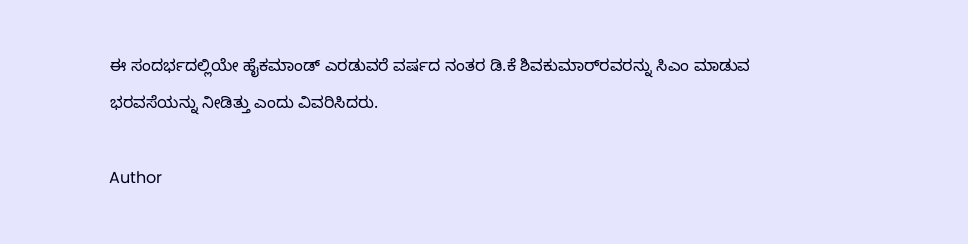ಈ ಸಂದರ್ಭದಲ್ಲಿಯೇ ಹೈಕಮಾಂಡ್ ಎರಡುವರೆ ವರ್ಷದ ನಂತರ ಡಿ.ಕೆ ಶಿವಕುಮಾರ್‌ರವರನ್ನು ಸಿಎಂ ಮಾಡುವ ಭರವಸೆಯನ್ನು ನೀಡಿತ್ತು ಎಂದು ವಿವರಿಸಿದರು.

Author